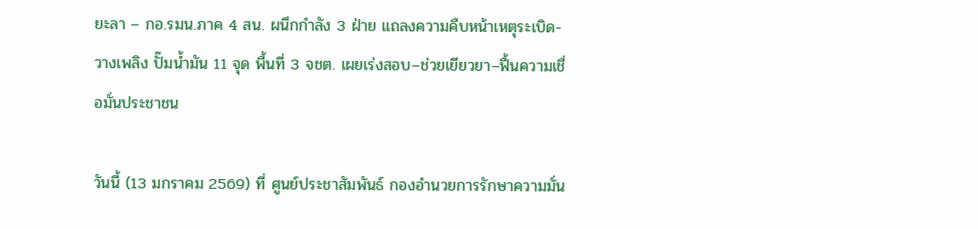ยะลา – กอ.รมน.ภาค 4 สน. ผนึกกำลัง 3 ฝ่าย แถลงความคืบหน้าเหตุระเบิด-วางเพลิง ปั๊มน้ำมัน 11 จุด พื้นที่ 3 จชต. เผยเร่งสอบ–ช่วยเยียวยา–ฟื้นความเชื่อมั่นประชาชน

วันนี้ (13 มกราคม 2569) ที่ ศูนย์ประชาสัมพันธ์ กองอำนวยการรักษาความมั่น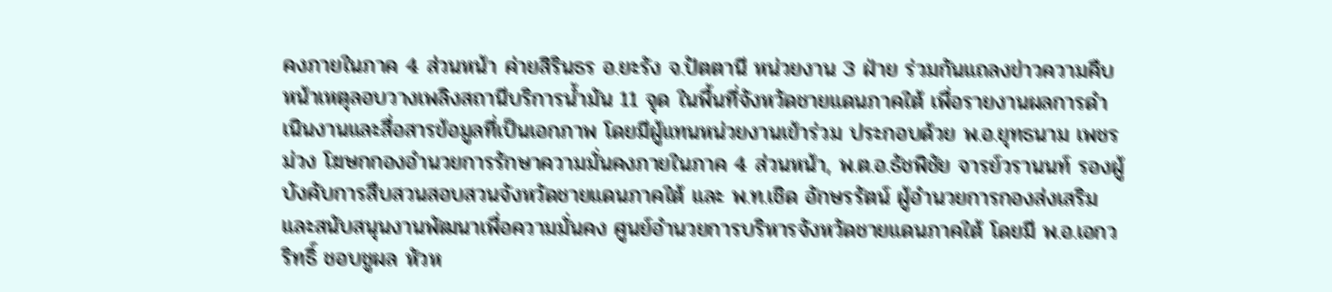คงภายในภาค 4 ส่วนหน้า ค่ายสิรินธร อ.ยะรัง จ.ปัตตานี หน่วยงาน 3 ฝ่าย ร่วมกันแถลงข่าวความคืบหน้าเหตุลอบวางเพลิงสถานีบริการน้ำมัน 11 จุด ในพื้นที่จังหวัดชายแดนภาคใต้ เพื่อรายงานผลการดำเนินงานและสื่อสารข้อมูลที่เป็นเอกภาพ โดยมีผู้แทนหน่วยงานเข้าร่วม ประกอบด้วย พ.อ.ยุทธนาม เพชรม่วง โฆษกกองอำนวยการรักษาความมั่นคงภายในภาค 4 ส่วนหน้า, พ.ต.อ.ธัชพิชัย จารย์วรานนท์ รองผู้บังคับการสืบสวนสอบสวนจังหวัดชายแดนภาคใต้ และ พ.ท.เชิด อักษรรัตน์ ผู้อำนวยการกองส่งเสริมและสนับสนุนงานพัฒนาเพื่อความมั่นคง ศูนย์อำนวยการบริหารจังหวัดชายแดนภาคใต้ โดยมี พ.อ.เอกวริทธิ์ ชอบชูผล หัวห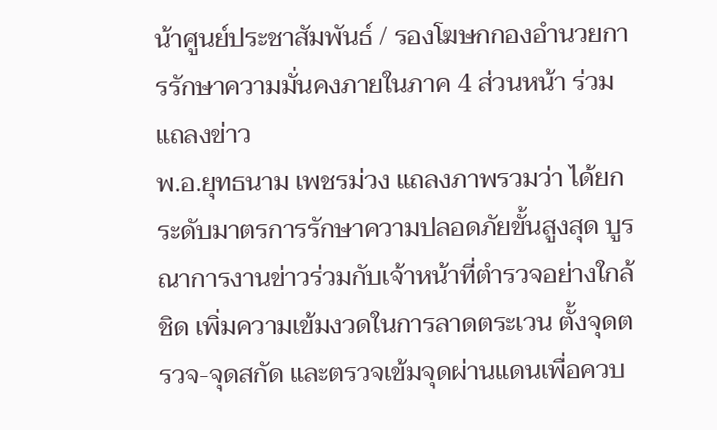น้าศูนย์ประชาสัมพันธ์ / รองโฆษกกองอำนวยการรักษาความมั่นคงภายในภาค 4 ส่วนหน้า ร่วมแถลงข่าว
พ.อ.ยุทธนาม เพชรม่วง แถลงภาพรวมว่า ได้ยกระดับมาตรการรักษาความปลอดภัยขั้นสูงสุด บูรณาการงานข่าวร่วมกับเจ้าหน้าที่ตำรวจอย่างใกล้ชิด เพิ่มความเข้มงวดในการลาดตระเวน ตั้งจุดตรวจ-จุดสกัด และตรวจเข้มจุดผ่านแดนเพื่อควบ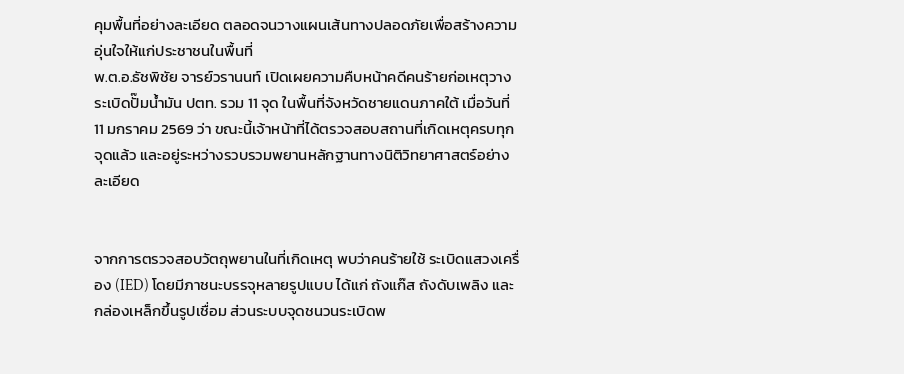คุมพื้นที่อย่างละเอียด ตลอดจนวางแผนเส้นทางปลอดภัยเพื่อสร้างความอุ่นใจให้แก่ประชาชนในพื้นที่
พ.ต.อ.ธัชพิชัย จารย์วรานนท์ เปิดเผยความคืบหน้าคดีคนร้ายก่อเหตุวางระเบิดปั๊มน้ำมัน ปตท. รวม 11 จุด ในพื้นที่จังหวัดชายแดนภาคใต้ เมื่อวันที่ 11 มกราคม 2569 ว่า ขณะนี้เจ้าหน้าที่ได้ตรวจสอบสถานที่เกิดเหตุครบทุกจุดแล้ว และอยู่ระหว่างรวบรวมพยานหลักฐานทางนิติวิทยาศาสตร์อย่างละเอียด


จากการตรวจสอบวัตถุพยานในที่เกิดเหตุ พบว่าคนร้ายใช้ ระเบิดแสวงเครื่อง (IED) โดยมีภาชนะบรรจุหลายรูปแบบ ได้แก่ ถังแก๊ส ถังดับเพลิง และกล่องเหล็กขึ้นรูปเชื่อม ส่วนระบบจุดชนวนระเบิดพ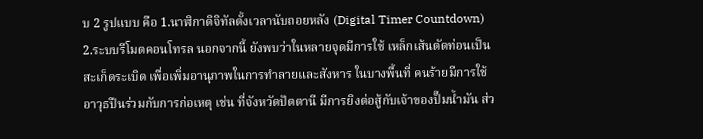บ 2 รูปแบบ คือ 1.นาฬิกาดิจิทัลตั้งเวลานับถอยหลัง (Digital Timer Countdown) 2.ระบบรีโมตคอนโทรล นอกจากนี้ ยังพบว่าในหลายจุดมีการใช้ เหล็กเส้นตัดท่อนเป็นสะเก็ดระเบิด เพื่อเพิ่มอานุภาพในการทำลายและสังหาร ในบางพื้นที่ คนร้ายมีการใช้อาวุธปืนร่วมกับการก่อเหตุ เช่น ที่จังหวัดปัตตานี มีการยิงต่อสู้กับเจ้าของปั๊มน้ำมัน ส่ว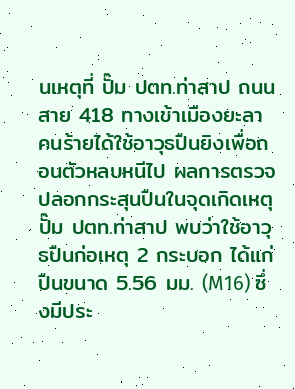นเหตุที่ ปั๊ม ปตท.ท่าสาป ถนนสาย 418 ทางเข้าเมืองยะลา คนร้ายได้ใช้อาวุธปืนยิงเพื่อถอนตัวหลบหนีไป ผลการตรวจปลอกกระสุนปืนในจุดเกิดเหตุปั๊ม ปตท.ท่าสาป พบว่าใช้อาวุธปืนก่อเหตุ 2 กระบอก ได้แก่ ปืนขนาด 5.56 มม. (M16) ซึ่งมีประ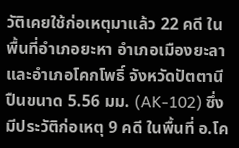วัติเคยใช้ก่อเหตุมาแล้ว 22 คดี ในพื้นที่อำเภอยะหา อำเภอเมืองยะลา และอำเภอโคกโพธิ์ จังหวัดปัตตานี ปืนขนาด 5.56 มม. (AK-102) ซึ่งมีประวัติก่อเหตุ 9 คดี ในพื้นที่ อ.โค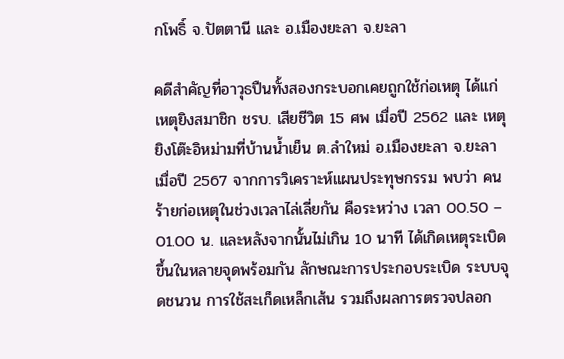กโพธิ์ จ.ปัตตานี และ อ.เมืองยะลา จ.ยะลา

คดีสำคัญที่อาวุธปืนทั้งสองกระบอกเคยถูกใช้ก่อเหตุ ได้แก่ เหตุยิงสมาชิก ชรบ. เสียชีวิต 15 ศพ เมื่อปี 2562 และ เหตุยิงโต๊ะอิหม่ามที่บ้านน้ำเย็น ต.ลำใหม่ อ.เมืองยะลา จ.ยะลา เมื่อปี 2567 จากการวิเคราะห์แผนประทุษกรรม พบว่า คนร้ายก่อเหตุในช่วงเวลาไล่เลี่ยกัน คือระหว่าง เวลา 00.50 – 01.00 น. และหลังจากนั้นไม่เกิน 10 นาที ได้เกิดเหตุระเบิดขึ้นในหลายจุดพร้อมกัน ลักษณะการประกอบระเบิด ระบบจุดชนวน การใช้สะเก็ดเหล็กเส้น รวมถึงผลการตรวจปลอก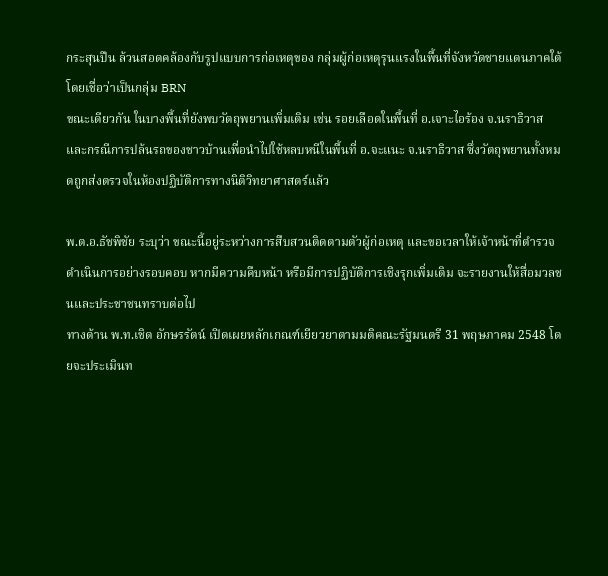กระสุนปืน ล้วนสอดคล้องกับรูปแบบการก่อเหตุของ กลุ่มผู้ก่อเหตุรุนแรงในพื้นที่จังหวัดชายแดนภาคใต้ โดยเชื่อว่าเป็นกลุ่ม BRN
ขณะเดียวกัน ในบางพื้นที่ยังพบวัตถุพยานเพิ่มเติม เช่น รอยเลือดในพื้นที่ อ.เจาะไอร้อง จ.นราธิวาส และกรณีการปล้นรถของชาวบ้านเพื่อนำไปใช้หลบหนีในพื้นที่ อ.จะแนะ จ.นราธิวาส ซึ่งวัตถุพยานทั้งหมดถูกส่งตรวจในห้องปฏิบัติการทางนิติวิทยาศาสตร์แล้ว

พ.ต.อ.ธัชพิชัย ระบุว่า ขณะนี้อยู่ระหว่างการสืบสวนติดตามตัวผู้ก่อเหตุ และขอเวลาให้เจ้าหน้าที่ตำรวจดำเนินการอย่างรอบคอบ หากมีความคืบหน้า หรือมีการปฏิบัติการเชิงรุกเพิ่มเติม จะรายงานให้สื่อมวลชนและประชาชนทราบต่อไป
ทางด้าน พ.ท.เชิด อักษรรัตน์ เปิดเผยหลักเกณฑ์เยียวยาตามมติคณะรัฐมนตรี 31 พฤษภาคม 2548 โดยจะประเมินท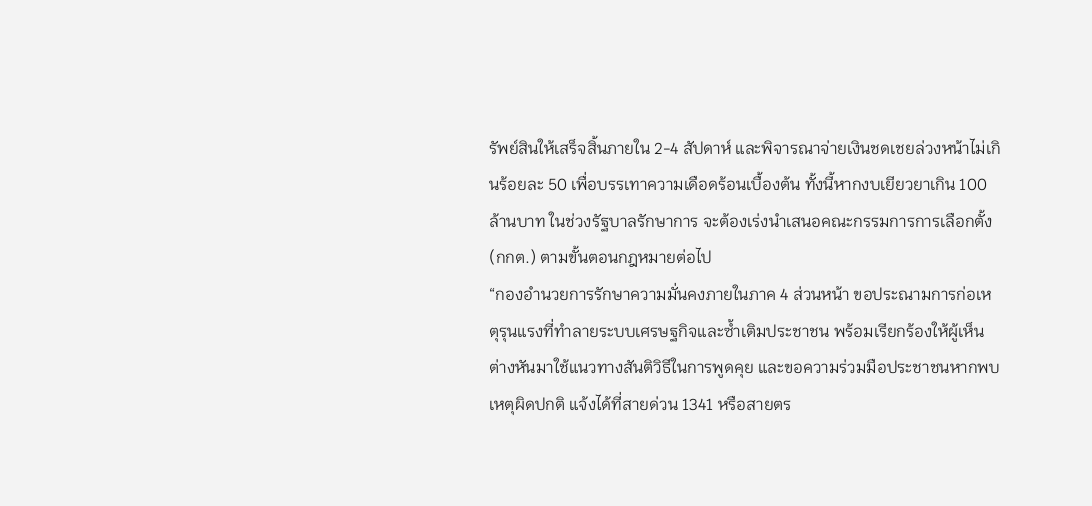รัพย์สินให้เสร็จสิ้นภายใน 2-4 สัปดาห์ และพิจารณาจ่ายเงินชดเชยล่วงหน้าไม่เกินร้อยละ 50 เพื่อบรรเทาความเดือดร้อนเบื้องต้น ทั้งนี้หากงบเยียวยาเกิน 100 ล้านบาท ในช่วงรัฐบาลรักษาการ จะต้องเร่งนำเสนอคณะกรรมการการเลือกตั้ง (กกต.) ตามขั้นตอนกฎหมายต่อไป
“กองอำนวยการรักษาความมั่นคงภายในภาค 4 ส่วนหน้า ขอประณามการก่อเหตุรุนแรงที่ทำลายระบบเศรษฐกิจและซ้ำเติมประชาชน พร้อมเรียกร้องให้ผู้เห็นต่างหันมาใช้แนวทางสันติวิธีในการพูดคุย และขอความร่วมมือประชาชนหากพบเหตุผิดปกติ แจ้งได้ที่สายด่วน 1341 หรือสายตร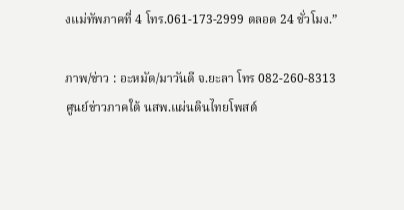งแม่ทัพภาคที่ 4 โทร.061-173-2999 ตลอด 24 ชั่วโมง.”

ภาพ/ข่าว : อะหมัด/มาวันดี จ.ยะลา โทร 082-260-8313
ศูนย์ข่าวภาคใต้ นสพ.แผ่นดินไทยโพสต์